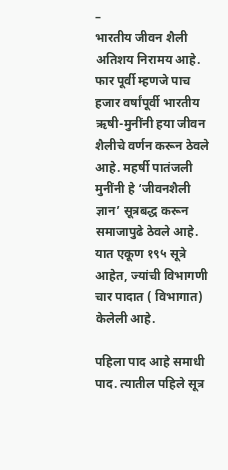–
भारतीय जीवन शैली अतिशय निरामय आहे. फार पूर्वी म्हणजे पाच हजार वर्षांपूर्वी भारतीय ऋषी-मुनींनी हया जीवन शैलीचे वर्णन करून ठेवले आहे. महर्षी पातंजली मुनींनी हे ‘जीवनशैली ज्ञान’ सूत्रबद्ध करून समाजापुढे ठेवले आहे. यात एकूण १९५ सूत्रे आहेत, ज्यांची विभागणी चार पादात ( विभागात) केलेली आहे.

पहिला पाद आहे समाधी पाद. त्यातील पहिले सूत्र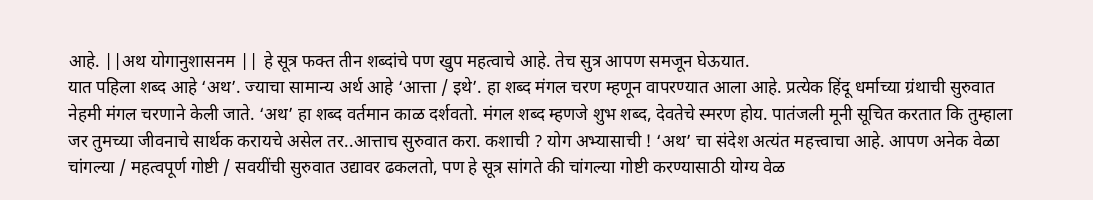आहे. ||अथ योगानुशासनम || हे सूत्र फक्त तीन शब्दांचे पण खुप महत्वाचे आहे. तेच सुत्र आपण समजून घेऊयात.
यात पहिला शब्द आहे ‘अथ’. ज्याचा सामान्य अर्थ आहे ‘आत्ता / इथे’. हा शब्द मंगल चरण म्हणून वापरण्यात आला आहे. प्रत्येक हिंदू धर्माच्या ग्रंथाची सुरुवात नेहमी मंगल चरणाने केली जाते. ‘अथ’ हा शब्द वर्तमान काळ दर्शवतो. मंगल शब्द म्हणजे शुभ शब्द, देवतेचे स्मरण होय. पातंजली मूनी सूचित करतात कि तुम्हाला जर तुमच्या जीवनाचे सार्थक करायचे असेल तर..आत्ताच सुरुवात करा. कशाची ? योग अभ्यासाची ! ‘अथ’ चा संदेश अत्यंत महत्त्वाचा आहे. आपण अनेक वेळा चांगल्या / महत्वपूर्ण गोष्टी / सवयींची सुरुवात उद्यावर ढकलतो, पण हे सूत्र सांगते की चांगल्या गोष्टी करण्यासाठी योग्य वेळ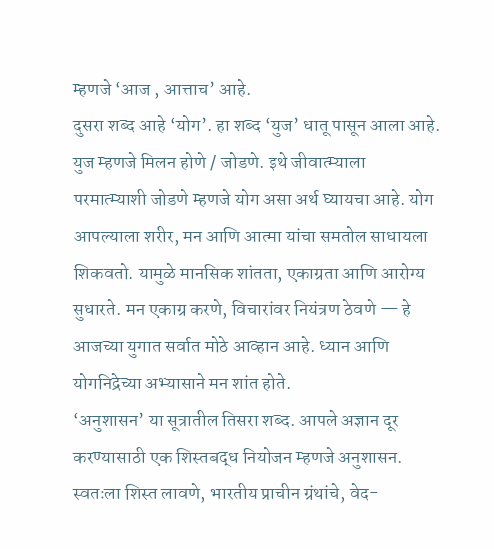म्हणजे ‘आज , आत्ताच’ आहे.
दुसरा शब्द आहे ‘योग’. हा शब्द ‘युज’ धातू पासून आला आहे. युज म्हणजे मिलन होणे / जोडणे. इथे जीवात्म्याला परमात्म्याशी जोडणे म्हणजे योग असा अर्थ घ्यायचा आहे. योग आपल्याला शरीर, मन आणि आत्मा यांचा समतोल साधायला शिकवतो. यामुळे मानसिक शांतता, एकाग्रता आणि आरोग्य सुधारते. मन एकाग्र करणे, विचारांवर नियंत्रण ठेवणे — हे आजच्या युगात सर्वात मोठे आव्हान आहे. ध्यान आणि योगनिद्रेच्या अभ्यासाने मन शांत होते.
‘अनुशासन’ या सूत्रातील तिसरा शब्द. आपले अज्ञान दूर करण्यासाठी एक शिस्तबद्ध नियोजन म्हणजे अनुशासन. स्वतःला शिस्त लावणे, भारतीय प्राचीन ग्रंथांचे, वेद-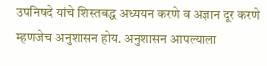उपनिषदे यांचे शिस्तबद्ध अध्ययन करणे व अज्ञान दूर करणे म्हणजेच अनुशासन होय. अनुशासन आपल्याला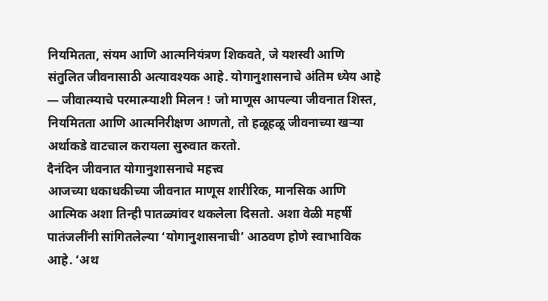नियमितता, संयम आणि आत्मनियंत्रण शिकवते, जे यशस्वी आणि संतुलित जीवनासाठी अत्यावश्यक आहे. योगानुशासनाचे अंतिम ध्येय आहे — जीवात्म्याचे परमात्म्याशी मिलन ! जो माणूस आपल्या जीवनात शिस्त, नियमितता आणि आत्मनिरीक्षण आणतो, तो हळूहळू जीवनाच्या खऱ्या अर्थाकडे वाटचाल करायला सुरुवात करतो.
दैनंदिन जीवनात योगानुशासनाचे महत्त्व
आजच्या धकाधकीच्या जीवनात माणूस शारीरिक, मानसिक आणि आत्मिक अशा तिन्ही पातळ्यांवर थकलेला दिसतो. अशा वेळी महर्षी पातंजलींनी सांगितलेल्या ‘योगानुशासनाची’ आठवण होणे स्वाभाविक आहे. ‘अथ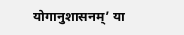योगानुशासनम्’ या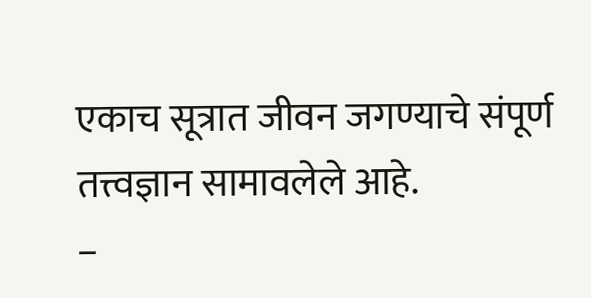एकाच सूत्रात जीवन जगण्याचे संपूर्ण तत्त्वज्ञान सामावलेले आहे.
–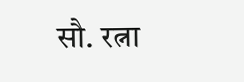सौ. रत्ना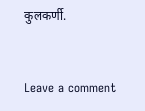कुलकर्णी.


Leave a comment